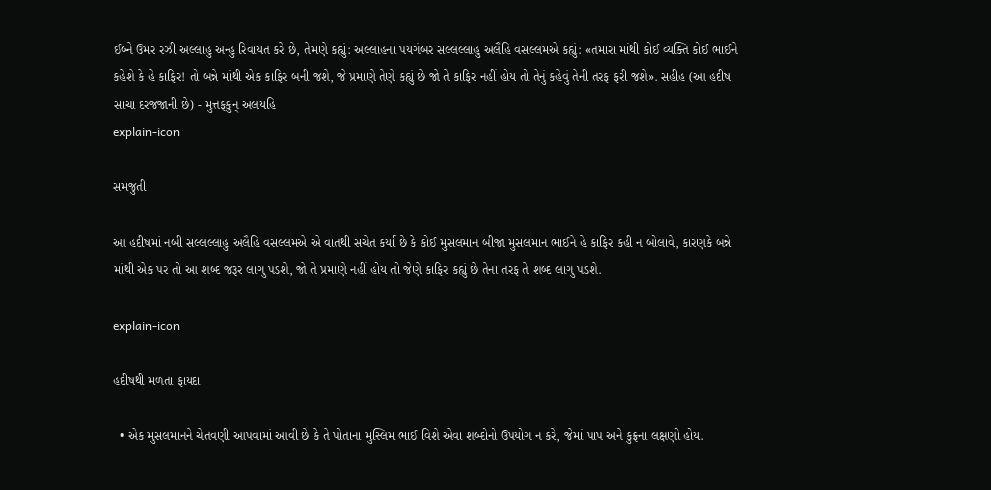ઈબ્ને ઉમર રઝી અલ્લાહુ અન્હુ રિવાયત કરે છે, તેમણે કહ્યું: અલ્લાહના પયગંબર સલ્લલ્લાહુ અલૈહિ વસલ્લમએ કહ્યું: «તમારા માંથી કોઈ વ્યક્તિ કોઈ ભાઈને કહેશે કે હે કાફિર! તો બન્ને માંથી એક કાફિર બની જશે, જે પ્રમાણે તેણે કહ્યું છે જો તે કાફિર નહીં હોય તો તેનું કહેવું તેની તરફ ફરી જશે». સહીહ (આ હદીષ સાચા દરજજાની છે) - મુત્તફકુન્ અલયહિ
explain-icon

સમજુતી

આ હદીષમાં નબી સલ્લલ્લાહુ અલૈહિ વસલ્લમએ એ વાતથી સચેત કર્યા છે કે કોઈ મુસલમાન બીજા મુસલમાન ભાઈને હે કાફિર કહી ન બોલાવે, કારણકે બન્ને માંથી એક પર તો આ શબ્દ જરૂર લાગુ પડશે, જો તે પ્રમાણે નહીં હોય તો જેણે કાફિર કહ્યું છે તેના તરફ તે શબ્દ લાગુ પડશે.

explain-icon

હદીષથી મળતા ફાયદા

  • એક મુસલમાનને ચેતવણી આપવામાં આવી છે કે તે પોતાના મુસ્લિમ ભાઈ વિશે એવા શબ્દોનો ઉપયોગ ન કરે, જેમાં પાપ અને કુફ્રના લક્ષણો હોય.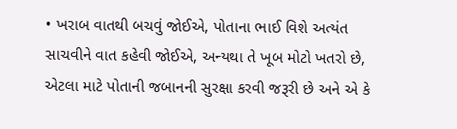• ખરાબ વાતથી બચવું જોઈએ, પોતાના ભાઈ વિશે અત્યંત સાચવીને વાત કહેવી જોઈએ, અન્યથા તે ખૂબ મોટો ખતરો છે, એટલા માટે પોતાની જબાનની સુરક્ષા કરવી જરૂરી છે અને એ કે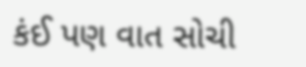કંઈ પણ વાત સોચી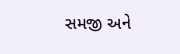સમજી અને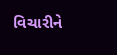વિચારીને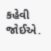કહેવી જોઈએ.